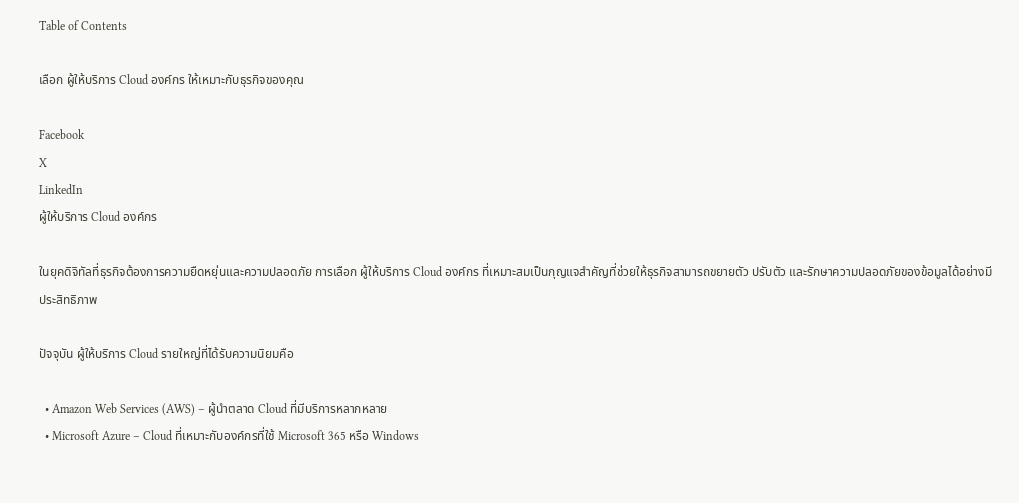Table of Contents

เลือก ผู้ให้บริการ Cloud องค์กร ให้เหมาะกับธุรกิจของคุณ

Facebook
X
LinkedIn
ผู้ให้บริการ Cloud องค์กร

ในยุคดิจิทัลที่ธุรกิจต้องการความยืดหยุ่นและความปลอดภัย การเลือก ผู้ให้บริการ Cloud องค์กร ที่เหมาะสมเป็นกุญแจสำคัญที่ช่วยให้ธุรกิจสามารถขยายตัว ปรับตัว และรักษาความปลอดภัยของข้อมูลได้อย่างมีประสิทธิภาพ

ปัจจุบัน ผู้ให้บริการ Cloud รายใหญ่ที่ได้รับความนิยมคือ

  • Amazon Web Services (AWS) – ผู้นำตลาด Cloud ที่มีบริการหลากหลาย
  • Microsoft Azure – Cloud ที่เหมาะกับองค์กรที่ใช้ Microsoft 365 หรือ Windows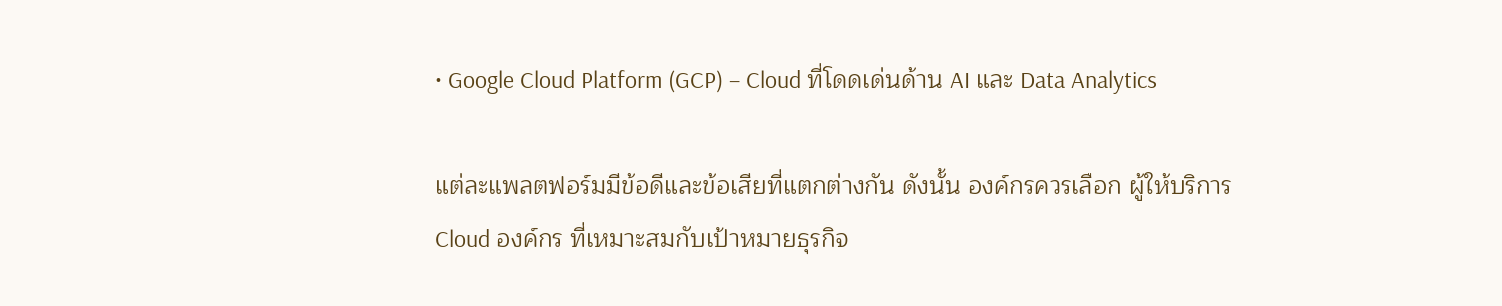• Google Cloud Platform (GCP) – Cloud ที่โดดเด่นด้าน AI และ Data Analytics

แต่ละแพลตฟอร์มมีข้อดีและข้อเสียที่แตกต่างกัน ดังนั้น องค์กรควรเลือก ผู้ให้บริการ Cloud องค์กร ที่เหมาะสมกับเป้าหมายธุรกิจ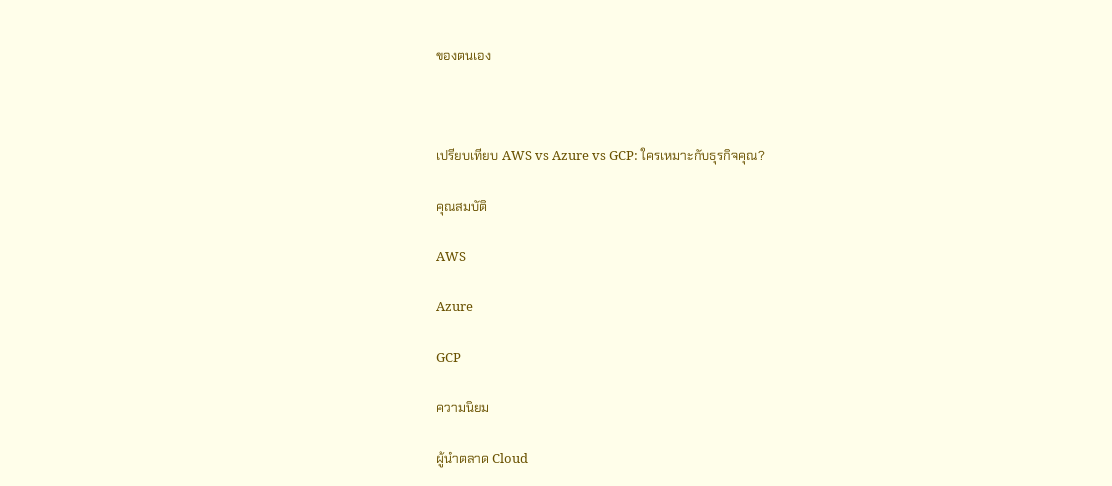ของตนเอง



เปรียบเทียบ AWS vs Azure vs GCP: ใครเหมาะกับธุรกิจคุณ?

คุณสมบัติ

AWS

Azure

GCP

ความนิยม

ผู้นำตลาด Cloud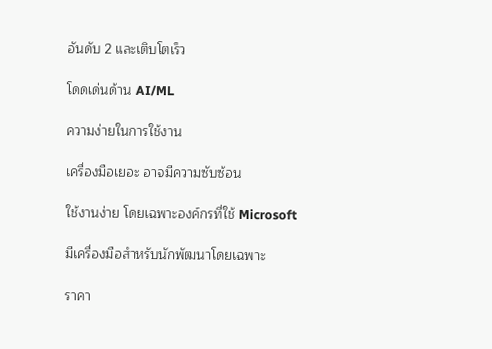อันดับ 2 และเติบโตเร็ว

โดดเด่นด้าน AI/ML

ความง่ายในการใช้งาน

เครื่องมือเยอะ อาจมีความซับซ้อน

ใช้งานง่าย โดยเฉพาะองค์กรที่ใช้ Microsoft

มีเครื่องมือสำหรับนักพัฒนาโดยเฉพาะ

ราคา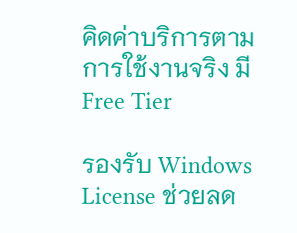คิดค่าบริการตามการใช้งานจริง มี Free Tier

รองรับ Windows License ช่วยลด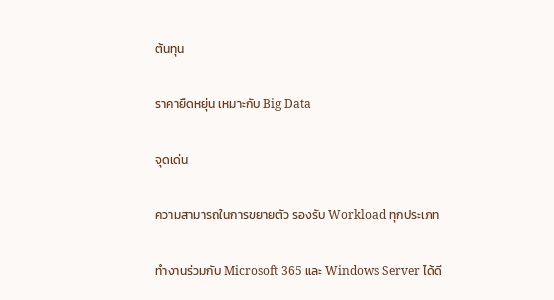ต้นทุน

ราคายืดหยุ่น เหมาะกับ Big Data

จุดเด่น

ความสามารถในการขยายตัว รองรับ Workload ทุกประเภท

ทำงานร่วมกับ Microsoft 365 และ Windows Server ได้ดี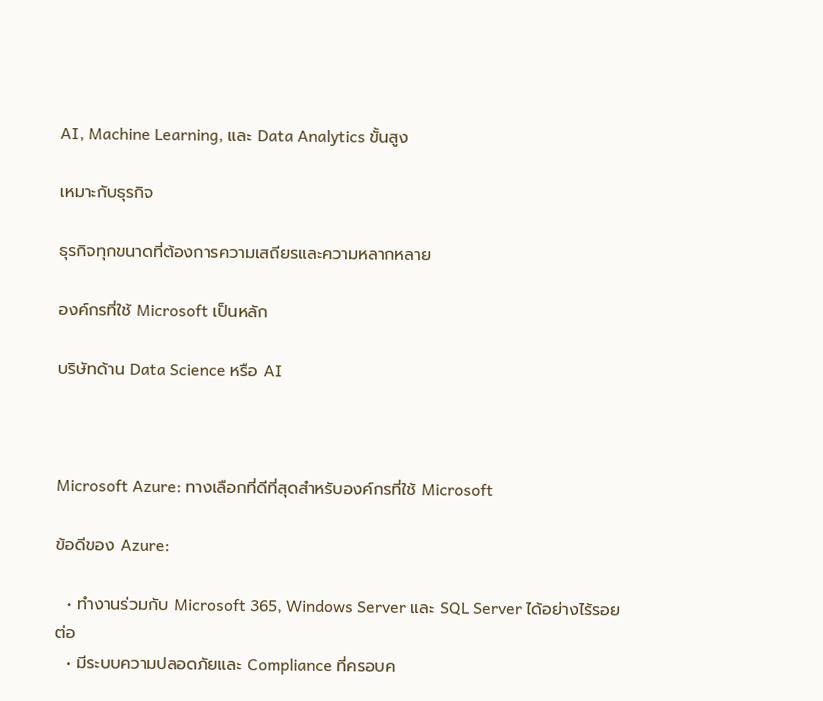AI, Machine Learning, และ Data Analytics ขั้นสูง

เหมาะกับธุรกิจ

ธุรกิจทุกขนาดที่ต้องการความเสถียรและความหลากหลาย

องค์กรที่ใช้ Microsoft เป็นหลัก

บริษัทด้าน Data Science หรือ AI



Microsoft Azure: ทางเลือกที่ดีที่สุดสำหรับองค์กรที่ใช้ Microsoft

ข้อดีของ Azure:

  • ทำงานร่วมกับ Microsoft 365, Windows Server และ SQL Server ได้อย่างไร้รอยต่อ
  • มีระบบความปลอดภัยและ Compliance ที่ครอบค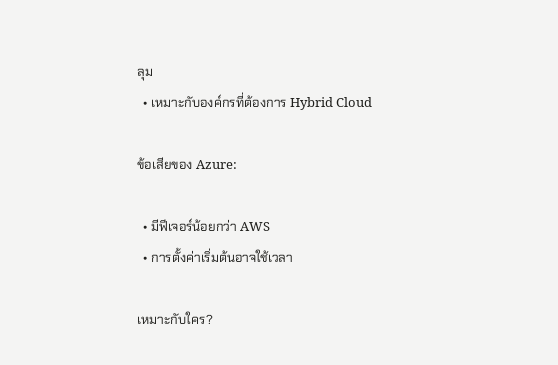ลุม
  • เหมาะกับองค์กรที่ต้องการ Hybrid Cloud

ข้อเสียของ Azure:

  • มีฟีเจอร์น้อยกว่า AWS
  • การตั้งค่าเริ่มต้นอาจใช้เวลา

เหมาะกับใคร?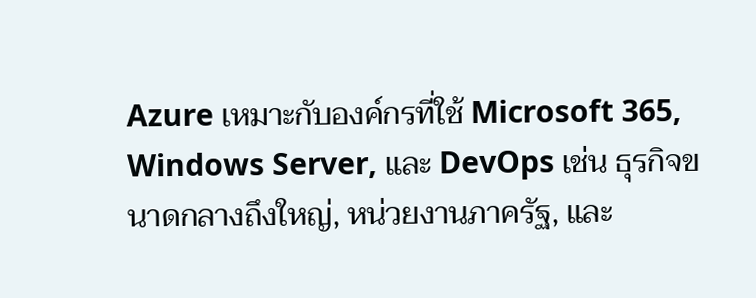Azure เหมาะกับองค์กรที่ใช้ Microsoft 365, Windows Server, และ DevOps เช่น ธุรกิจขนาดกลางถึงใหญ่, หน่วยงานภาครัฐ, และ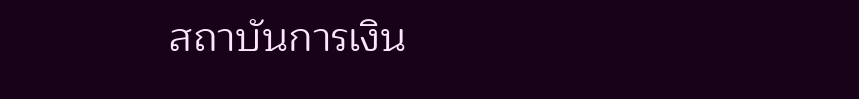สถาบันการเงิน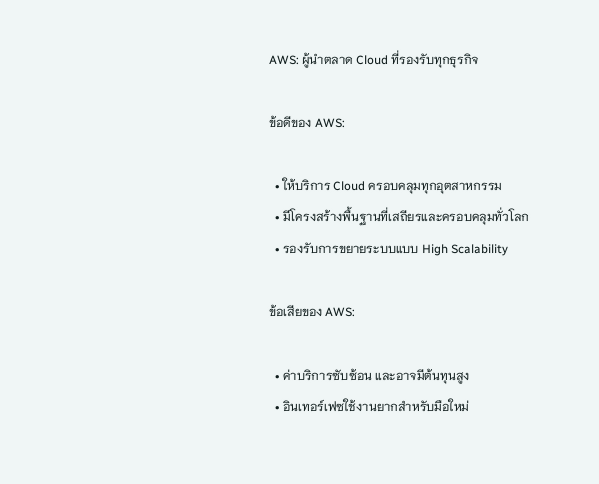AWS: ผู้นำตลาด Cloud ที่รองรับทุกธุรกิจ

ข้อดีของ AWS:

  • ให้บริการ Cloud ครอบคลุมทุกอุตสาหกรรม
  • มีโครงสร้างพื้นฐานที่เสถียรและครอบคลุมทั่วโลก
  • รองรับการขยายระบบแบบ High Scalability

ข้อเสียของ AWS:

  • ค่าบริการซับซ้อน และอาจมีต้นทุนสูง
  • อินเทอร์เฟซใช้งานยากสำหรับมือใหม่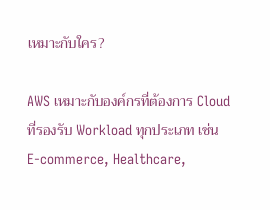เหมาะกับใคร?

AWS เหมาะกับองค์กรที่ต้องการ Cloud ที่รองรับ Workload ทุกประเภท เช่น E-commerce, Healthcare,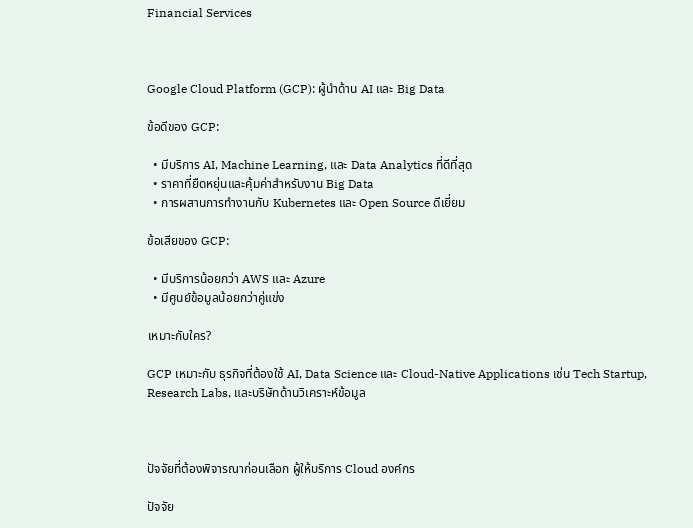Financial Services



Google Cloud Platform (GCP): ผู้นำด้าน AI และ Big Data

ข้อดีของ GCP:

  • มีบริการ AI, Machine Learning, และ Data Analytics ที่ดีที่สุด
  • ราคาที่ยืดหยุ่นและคุ้มค่าสำหรับงาน Big Data
  • การผสานการทำงานกับ Kubernetes และ Open Source ดีเยี่ยม

ข้อเสียของ GCP:

  • มีบริการน้อยกว่า AWS และ Azure
  • มีศูนย์ข้อมูลน้อยกว่าคู่แข่ง

เหมาะกับใคร?

GCP เหมาะกับ ธุรกิจที่ต้องใช้ AI, Data Science และ Cloud-Native Applications เช่น Tech Startup, Research Labs, และบริษัทด้านวิเคราะห์ข้อมูล



ปัจจัยที่ต้องพิจารณาก่อนเลือก ผู้ให้บริการ Cloud องค์กร

ปัจจัย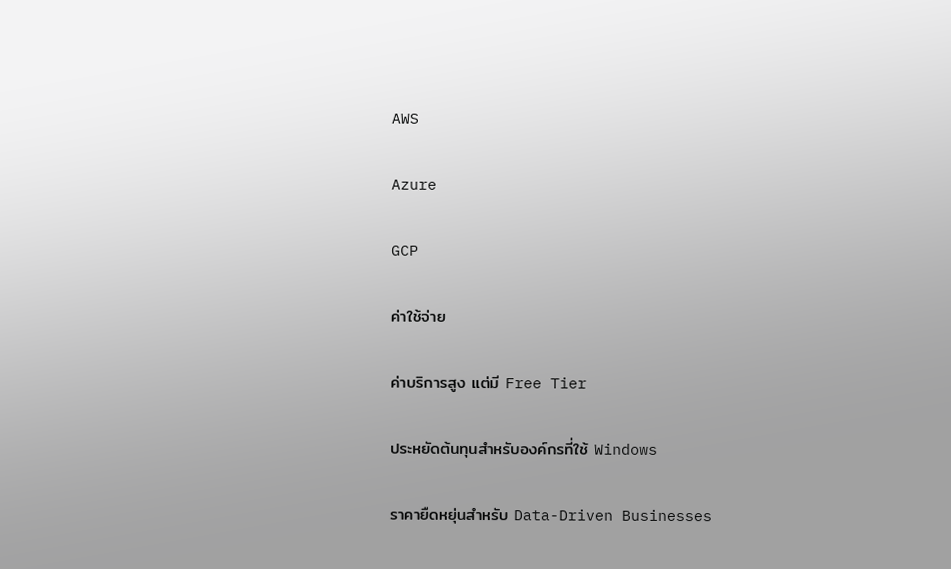AWS

Azure

GCP

ค่าใช้จ่าย

ค่าบริการสูง แต่มี Free Tier

ประหยัดต้นทุนสำหรับองค์กรที่ใช้ Windows

ราคายืดหยุ่นสำหรับ Data-Driven Businesses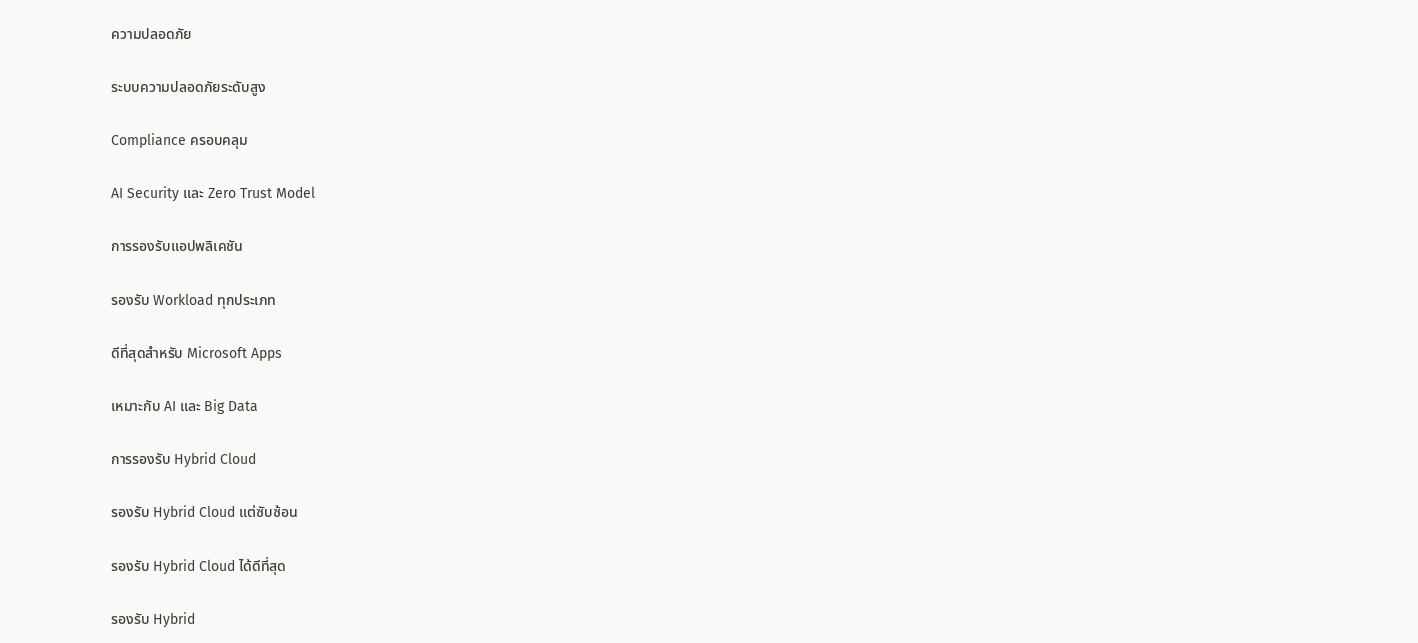ความปลอดภัย

ระบบความปลอดภัยระดับสูง

Compliance ครอบคลุม

AI Security และ Zero Trust Model

การรองรับแอปพลิเคชัน

รองรับ Workload ทุกประเภท

ดีที่สุดสำหรับ Microsoft Apps

เหมาะกับ AI และ Big Data

การรองรับ Hybrid Cloud

รองรับ Hybrid Cloud แต่ซับซ้อน

รองรับ Hybrid Cloud ได้ดีที่สุด

รองรับ Hybrid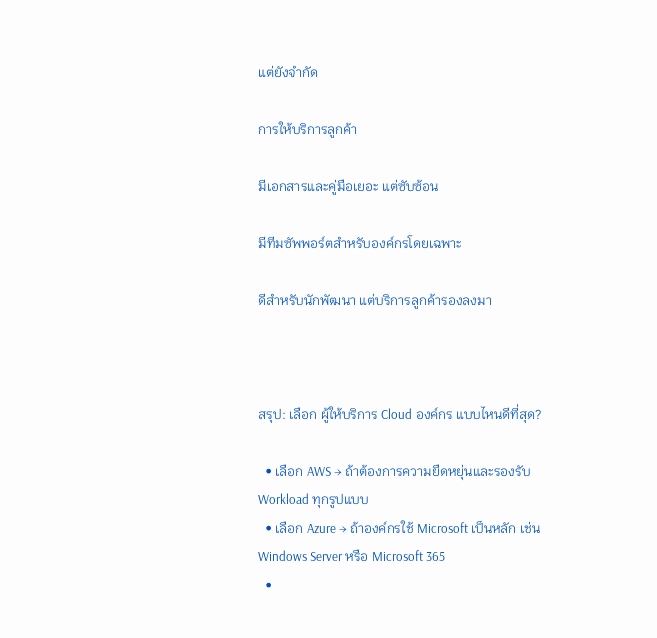แต่ยังจำกัด

การให้บริการลูกค้า

มีเอกสารและคู่มือเยอะ แต่ซับซ้อน

มีทีมซัพพอร์ตสำหรับองค์กรโดยเฉพาะ

ดีสำหรับนักพัฒนา แต่บริการลูกค้ารองลงมา



สรุป: เลือก ผู้ให้บริการ Cloud องค์กร แบบไหนดีที่สุด?

  • เลือก AWS → ถ้าต้องการความยืดหยุ่นและรองรับ Workload ทุกรูปแบบ
  • เลือก Azure → ถ้าองค์กรใช้ Microsoft เป็นหลัก เช่น Windows Server หรือ Microsoft 365
  •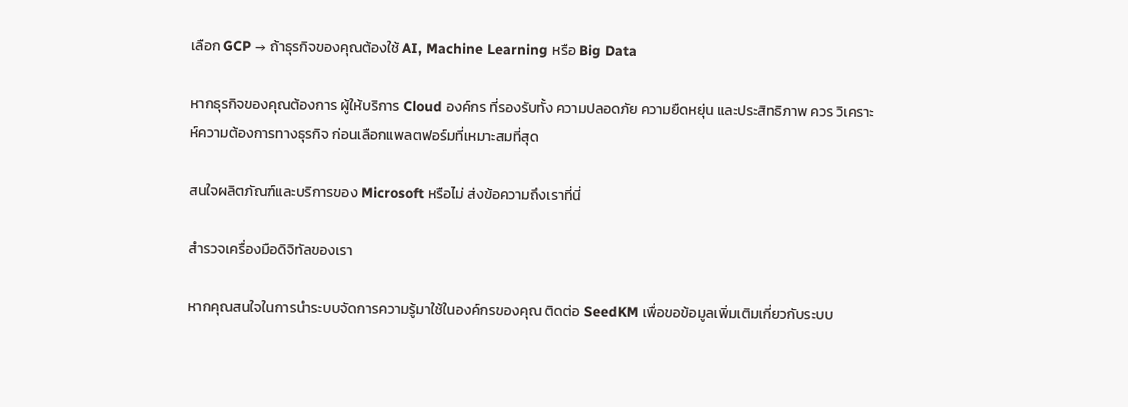เลือก GCP → ถ้าธุรกิจของคุณต้องใช้ AI, Machine Learning หรือ Big Data

หากธุรกิจของคุณต้องการ ผู้ให้บริการ Cloud องค์กร ที่รองรับทั้ง ความปลอดภัย ความยืดหยุ่น และประสิทธิภาพ ควร วิเคราะห์ความต้องการทางธุรกิจ ก่อนเลือกแพลตฟอร์มที่เหมาะสมที่สุด

สนใจผลิตภัณฑ์และบริการของ Microsoft หรือไม่ ส่งข้อความถึงเราที่นี่

สำรวจเครื่องมือดิจิทัลของเรา

หากคุณสนใจในการนำระบบจัดการความรู้มาใช้ในองค์กรของคุณ ติดต่อ SeedKM เพื่อขอข้อมูลเพิ่มเติมเกี่ยวกับระบบ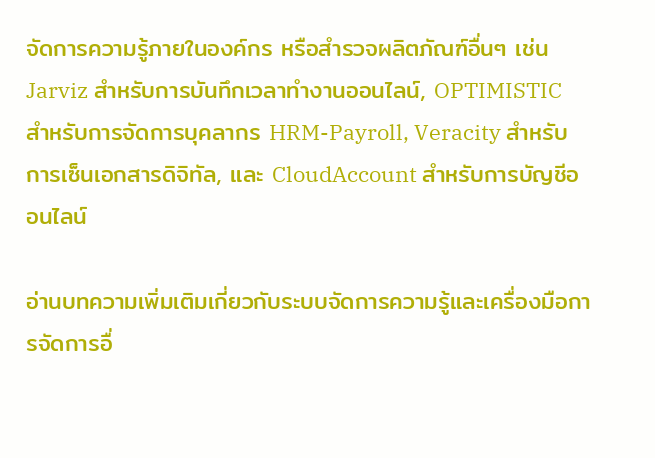จัดการความรู้ภายในองค์กร หรือสำรวจผลิตภัณฑ์อื่นๆ เช่น Jarviz สำหรับการบันทึกเวลาทำงานออนไลน์, OPTIMISTIC สำหรับการจัดการบุคลากร HRM-Payroll, Veracity สำหรับการเซ็นเอกสารดิจิทัล, และ CloudAccount สำหรับการบัญชีออนไลน์

อ่านบทความเพิ่มเติมเกี่ยวกับระบบจัดการความรู้และเครื่องมือการจัดการอื่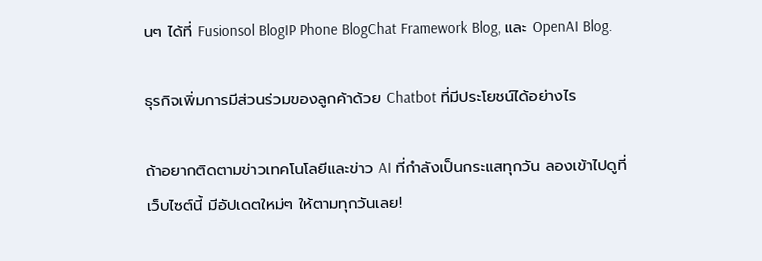นๆ ได้ที่ Fusionsol BlogIP Phone BlogChat Framework Blog, และ OpenAI Blog.

ธุรกิจเพิ่มการมีส่วนร่วมของลูกค้าด้วย Chatbot ที่มีประโยชน์ได้อย่างไร

ถ้าอยากติดตามข่าวเทคโนโลยีและข่าว AI ที่กำลังเป็นกระแสทุกวัน ลองเข้าไปดูที่ เว็บไซต์นี้ มีอัปเดตใหม่ๆ ให้ตามทุกวันเลย!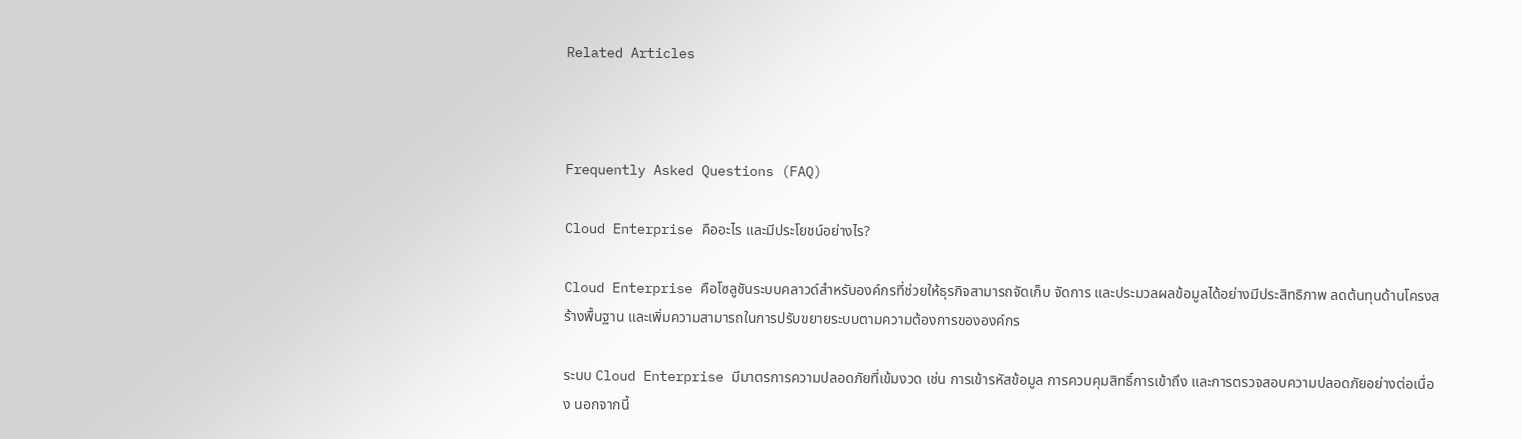Related Articles



Frequently Asked Questions (FAQ)

Cloud Enterprise คืออะไร และมีประโยชน์อย่างไร?

Cloud Enterprise คือโซลูชันระบบคลาวด์สำหรับองค์กรที่ช่วยให้ธุรกิจสามารถจัดเก็บ จัดการ และประมวลผลข้อมูลได้อย่างมีประสิทธิภาพ ลดต้นทุนด้านโครงสร้างพื้นฐาน และเพิ่มความสามารถในการปรับขยายระบบตามความต้องการขององค์กร

ระบบ Cloud Enterprise มีมาตรการความปลอดภัยที่เข้มงวด เช่น การเข้ารหัสข้อมูล การควบคุมสิทธิ์การเข้าถึง และการตรวจสอบความปลอดภัยอย่างต่อเนื่อง นอกจากนี้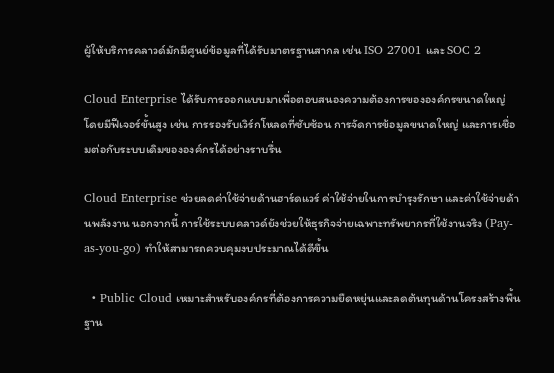ผู้ให้บริการคลาวด์มักมีศูนย์ข้อมูลที่ได้รับมาตรฐานสากล เช่น ISO 27001 และ SOC 2

Cloud Enterprise ได้รับการออกแบบมาเพื่อตอบสนองความต้องการขององค์กรขนาดใหญ่ โดยมีฟีเจอร์ขั้นสูง เช่น การรองรับเวิร์กโหลดที่ซับซ้อน การจัดการข้อมูลขนาดใหญ่ และการเชื่อมต่อกับระบบเดิมขององค์กรได้อย่างราบรื่น

Cloud Enterprise ช่วยลดค่าใช้จ่ายด้านฮาร์ดแวร์ ค่าใช้จ่ายในการบำรุงรักษา และค่าใช้จ่ายด้านพลังงาน นอกจากนี้ การใช้ระบบคลาวด์ยังช่วยให้ธุรกิจจ่ายเฉพาะทรัพยากรที่ใช้งานจริง (Pay-as-you-go) ทำให้สามารถควบคุมงบประมาณได้ดีขึ้น

  • Public Cloud เหมาะสำหรับองค์กรที่ต้องการความยืดหยุ่นและลดต้นทุนด้านโครงสร้างพื้นฐาน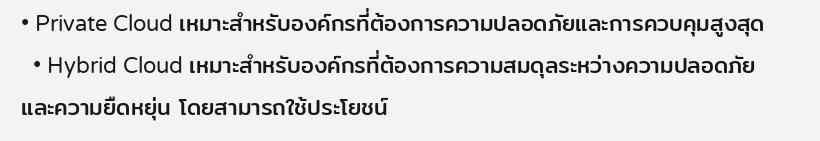• Private Cloud เหมาะสำหรับองค์กรที่ต้องการความปลอดภัยและการควบคุมสูงสุด
  • Hybrid Cloud เหมาะสำหรับองค์กรที่ต้องการความสมดุลระหว่างความปลอดภัยและความยืดหยุ่น โดยสามารถใช้ประโยชน์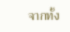จากทั้ง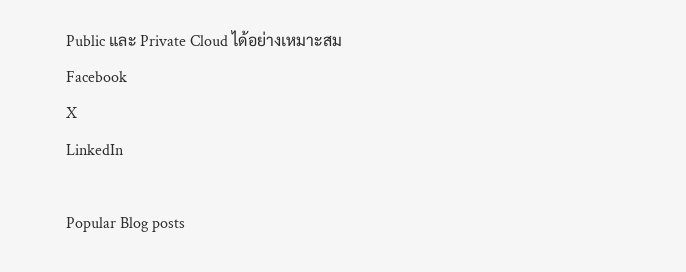Public และ Private Cloud ได้อย่างเหมาะสม
Facebook
X
LinkedIn

Popular Blog posts